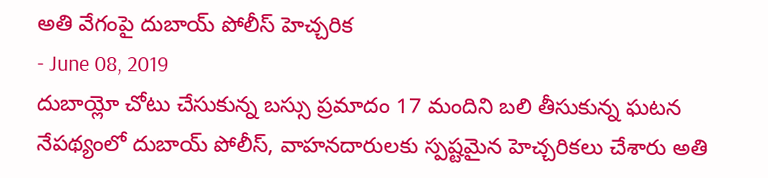అతి వేగంపై దుబాయ్ పోలీస్ హెచ్చరిక
- June 08, 2019
దుబాయ్లో చోటు చేసుకున్న బస్సు ప్రమాదం 17 మందిని బలి తీసుకున్న ఘటన నేపథ్యంలో దుబాయ్ పోలీస్, వాహనదారులకు స్పష్టమైన హెచ్చరికలు చేశారు అతి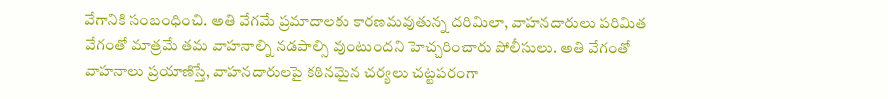వేగానికి సంబంధించి. అతి వేగమే ప్రమాదాలకు కారణమవుతున్న దరిమిలా, వాహనదారులు పరిమిత వేగంతో మాత్రమే తమ వాహనాల్ని నడపాల్సి వుంటుందని హెచ్చరించారు పోలీసులు. అతి వేగంతో వాహనాలు ప్రయాణిస్తే, వాహనదారులపై కఠినమైన చర్యలు చట్టపరంగా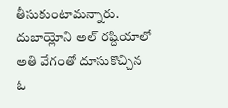తీసుకుంటామన్నారు. దుబాయ్లోని అల్ రష్దియాలో అతి వేగంతో దూసుకొచ్చిన ఓ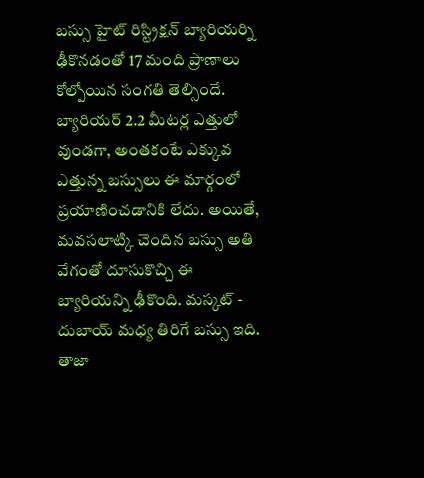బస్సు హైట్ రిస్ట్రిక్షన్ బ్యారియర్ని ఢీకొనడంతో 17 మంది ప్రాణాలు కోల్పోయిన సంగతి తెల్సిందే. బ్యారియర్ 2.2 మీటర్ల ఎత్తులో వుండగా, అంతకంటే ఎక్కువ ఎత్తున్న బస్సులు ఈ మార్గంలో ప్రయాణించడానికి లేదు. అయితే, మవసలాట్కి చెందిన బస్సు అతి వేగంతో దూసుకొచ్చి ఈ బ్యారియన్ని ఢీకొంది. మస్కట్ - దుబాయ్ మధ్య తిరిగే బస్సు ఇది.
తాజా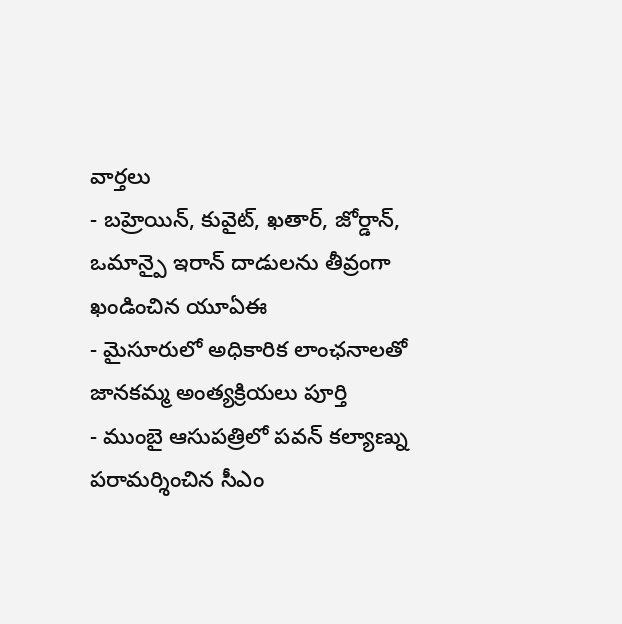వార్తలు
- బహ్రెయిన్, కువైట్, ఖతార్, జోర్డాన్, ఒమాన్పై ఇరాన్ దాడులను తీవ్రంగా ఖండించిన యూఏఈ
- మైసూరులో అధికారిక లాంఛనాలతో జానకమ్మ అంత్యక్రియలు పూర్తి
- ముంబై ఆసుపత్రిలో పవన్ కల్యాణ్ను పరామర్శించిన సీఎం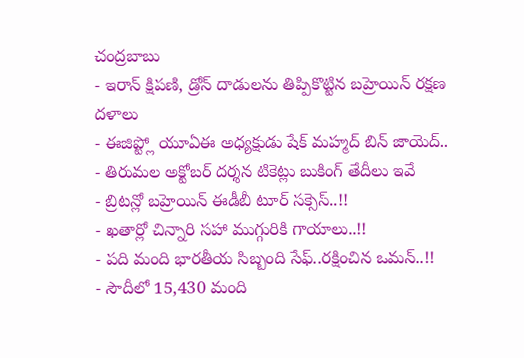చంద్రబాబు
- ఇరాన్ క్షిపణి, డ్రోన్ దాడులను తిప్పికొట్టిన బహ్రెయిన్ రక్షణ దళాలు
- ఈజిప్ట్లో యూఏఈ అధ్యక్షుడు షేక్ మహ్మద్ బిన్ జాయెద్..
- తిరుమల అక్టోబర్ దర్శన టికెట్లు బుకింగ్ తేదీలు ఇవే
- బ్రిటన్లో బహ్రెయిన్ ఈడీబీ టూర్ సక్సెస్..!!
- ఖతార్లో చిన్నారి సహా ముగ్గురికి గాయాలు..!!
- పది మంది భారతీయ సిబ్బంది సేఫ్..రక్షించిన ఒమన్..!!
- సౌదీలో 15,430 మంది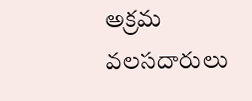అక్రమ వలసదారులు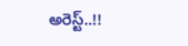అరెస్ట్..!!